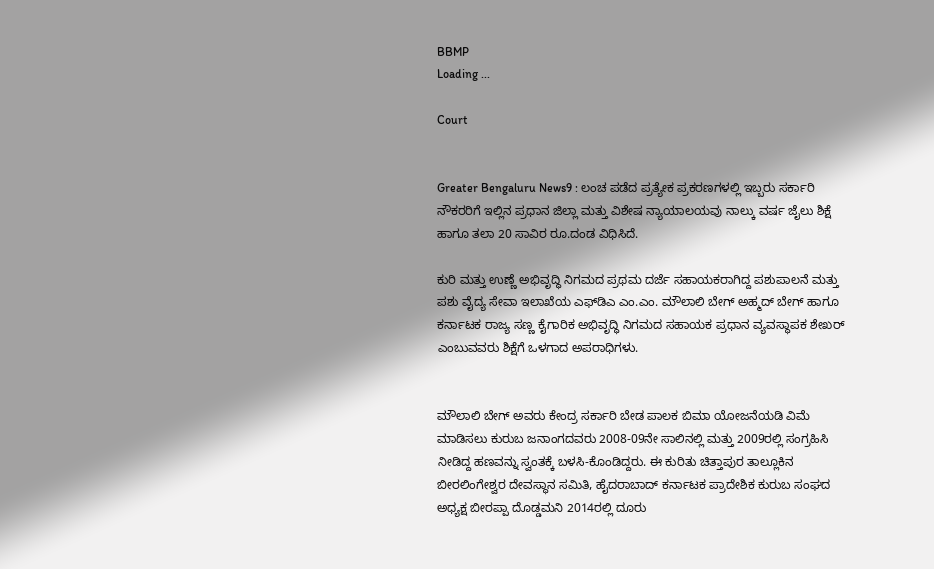BBMP
Loading ...

Court


Greater Bengaluru News9 : ಲಂಚ ಪಡೆದ ಪ್ರತ್ಯೇಕ ಪ್ರಕರಣಗಳಲ್ಲಿ ಇಬ್ಬರು ಸರ್ಕಾರಿ ನೌಕರರಿಗೆ ಇಲ್ಲಿನ ಪ್ರಧಾನ ಜಿಲ್ಲಾ ಮತ್ತು ವಿಶೇಷ ನ್ಯಾಯಾಲಯವು ನಾಲ್ಕು ವರ್ಷ ಜೈಲು ಶಿಕ್ಷೆ ಹಾಗೂ ತಲಾ 20 ಸಾವಿರ ರೂ.ದಂಡ ವಿಧಿಸಿದೆ.

ಕುರಿ ಮತ್ತು ಉಣ್ಣೆ ಅಭಿವೃದ್ಧಿ ನಿಗಮದ ಪ್ರಥಮ ದರ್ಜೆ ಸಹಾಯಕರಾಗಿದ್ದ ಪಶುಪಾಲನೆ ಮತ್ತು ಪಶು ವೈದ್ಯ ಸೇವಾ ಇಲಾಖೆಯ ಎಫ್‍ಡಿಎ ಎಂ.ಎಂ. ಮೌಲಾಲಿ ಬೇಗ್ ಅಹ್ಮದ್ ಬೇಗ್ ಹಾಗೂ ಕರ್ನಾಟಕ ರಾಜ್ಯ ಸಣ್ಣ ಕೈಗಾರಿಕ ಅಭಿವೃದ್ಧಿ ನಿಗಮದ ಸಹಾಯಕ ಪ್ರಧಾನ ವ್ಯವಸ್ಥಾಪಕ ಶೇಖರ್ ಎಂಬುವವರು ಶಿಕ್ಷೆಗೆ ಒಳಗಾದ ಅಪರಾಧಿಗಳು.


ಮೌಲಾಲಿ ಬೇಗ್ ಅವರು ಕೇಂದ್ರ ಸರ್ಕಾರಿ ಬೇಡ ಪಾಲಕ ಬಿಮಾ ಯೋಜನೆಯಡಿ ವಿಮೆ ಮಾಡಿಸಲು ಕುರುಬ ಜನಾಂಗದವರು 2008-09ನೇ ಸಾಲಿನಲ್ಲಿ ಮತ್ತು 2009ರಲ್ಲಿ ಸಂಗ್ರಹಿಸಿ ನೀಡಿದ್ದ ಹಣವನ್ನು ಸ್ವಂತಕ್ಕೆ ಬಳಸಿ-ಕೊಂಡಿದ್ದರು. ಈ ಕುರಿತು ಚಿತ್ತಾಪುರ ತಾಲ್ಲೂಕಿನ ಬೀರಲಿಂಗೇಶ್ವರ ದೇವಸ್ಥಾನ ಸಮಿತಿ, ಹೈದರಾಬಾದ್ ಕರ್ನಾಟಕ ಪ್ರಾದೇಶಿಕ ಕುರುಬ ಸಂಘದ ಅಧ್ಯಕ್ಷ ಬೀರಪ್ಪಾ ದೊಡ್ಡಮನಿ 2014ರಲ್ಲಿ ದೂರು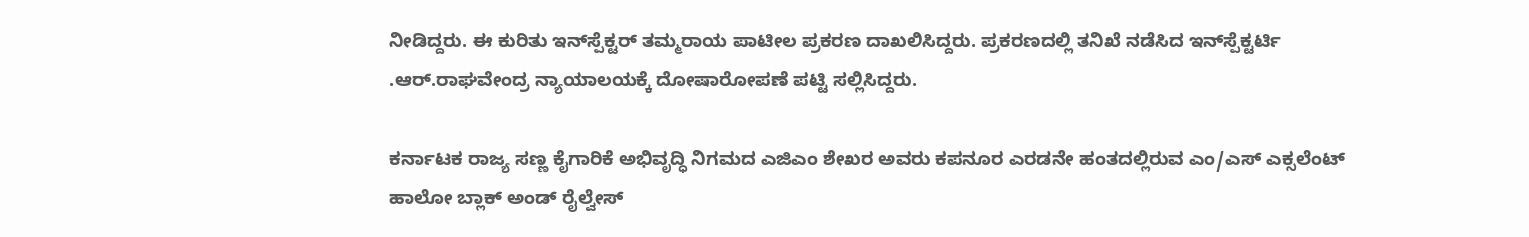ನೀಡಿದ್ದರು. ಈ ಕುರಿತು ಇನ್‍ಸ್ಪೆಕ್ಟರ್ ತಮ್ಮರಾಯ ಪಾಟೀಲ ಪ್ರಕರಣ ದಾಖಲಿಸಿದ್ದರು. ಪ್ರಕರಣದಲ್ಲಿ ತನಿಖೆ ನಡೆಸಿದ ಇನ್‍ಸ್ಪೆಕ್ಟರ್ಟಿ .ಆರ್.ರಾಘವೇಂದ್ರ ನ್ಯಾಯಾಲಯಕ್ಕೆ ದೋಷಾರೋಪಣೆ ಪಟ್ಟಿ ಸಲ್ಲಿಸಿದ್ದರು.

ಕರ್ನಾಟಕ ರಾಜ್ಯ ಸಣ್ಣ ಕೈಗಾರಿಕೆ ಅಭಿವೃದ್ಧಿ ನಿಗಮದ ಎಜಿಎಂ ಶೇಖರ ಅವರು ಕಪನೂರ ಎರಡನೇ ಹಂತದಲ್ಲಿರುವ ಎಂ/ಎಸ್ ಎಕ್ಸಲೆಂಟ್ ಹಾಲೋ ಬ್ಲಾಕ್ ಅಂಡ್ ರೈಲ್ವೇಸ್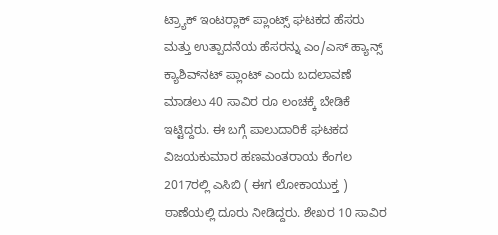ಟ್ರ್ಯಾಕ್ ಇಂಟರ್‍ಲಾಕ್ ಪ್ಲಾಂಟ್ಸ್ ಘಟಕದ ಹೆಸರು ಮತ್ತು ಉತ್ಪಾದನೆಯ ಹೆಸರನ್ನು ಎಂ/ಎಸ್ ಹ್ಯಾನ್ಸ್ ಕ್ಯಾಶಿವ್‍ನಟ್ ಪ್ಲಾಂಟ್ ಎಂದು ಬದಲಾವಣೆ ಮಾಡಲು 40 ಸಾವಿರ ರೂ ಲಂಚಕ್ಕೆ ಬೇಡಿಕೆ ಇಟ್ಟಿದ್ದರು. ಈ ಬಗ್ಗೆ ಪಾಲುದಾರಿಕೆ ಘಟಕದ ವಿಜಯಕುಮಾರ ಹಣಮಂತರಾಯ ಕೆಂಗಲ 2017ರಲ್ಲಿ ಎಸಿಬಿ ( ಈಗ ಲೋಕಾಯುಕ್ತ ) ಠಾಣೆಯಲ್ಲಿ ದೂರು ನೀಡಿದ್ದರು. ಶೇಖರ 10 ಸಾವಿರ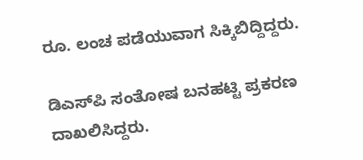ರೂ. ಲಂಚ ಪಡೆಯುವಾಗ ಸಿಕ್ಕಿಬಿದ್ದಿದ್ದರು.

ಡಿಎಸ್‍ಪಿ ಸಂತೋಷ ಬನಹಟ್ಟಿ ಪ್ರಕರಣ ದಾಖಲಿಸಿದ್ದರು.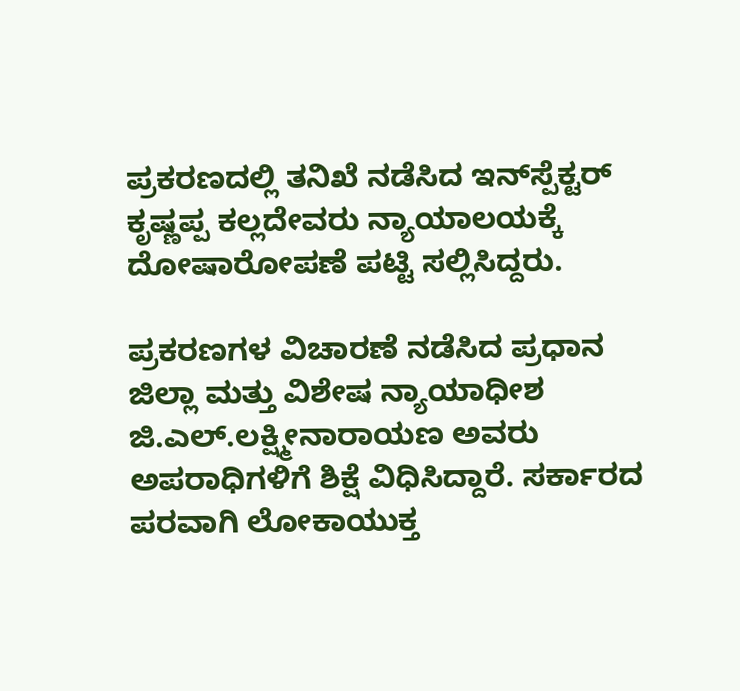ಪ್ರಕರಣದಲ್ಲಿ ತನಿಖೆ ನಡೆಸಿದ ಇನ್‍ಸ್ಪೆಕ್ಟರ್ ಕೃಷ್ಣಪ್ಪ ಕಲ್ಲದೇವರು ನ್ಯಾಯಾಲಯಕ್ಕೆ ದೋಷಾರೋಪಣೆ ಪಟ್ಟಿ ಸಲ್ಲಿಸಿದ್ದರು.

ಪ್ರಕರಣಗಳ ವಿಚಾರಣೆ ನಡೆಸಿದ ಪ್ರಧಾನ ಜಿಲ್ಲಾ ಮತ್ತು ವಿಶೇಷ ನ್ಯಾಯಾಧೀಶ ಜಿ.ಎಲ್.ಲಕ್ಷ್ಮೀನಾರಾಯಣ ಅವರು ಅಪರಾಧಿಗಳಿಗೆ ಶಿಕ್ಷೆ ವಿಧಿಸಿದ್ದಾರೆ. ಸರ್ಕಾರದ ಪರವಾಗಿ ಲೋಕಾಯುಕ್ತ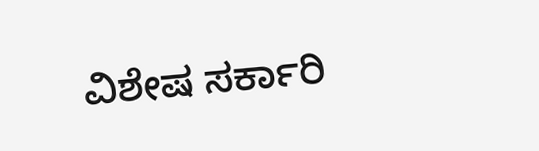ವಿಶೇಷ ಸರ್ಕಾರಿ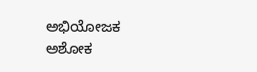ಅಭಿಯೋಜಕ ಅಶೋಕ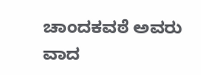ಚಾಂದಕವಠೆ ಅವರು ವಾದ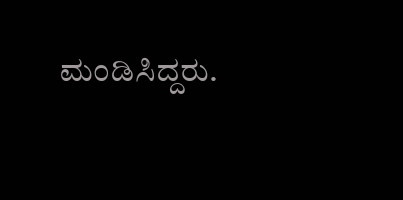ಮಂಡಿಸಿದ್ದರು.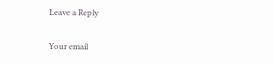Leave a Reply

Your email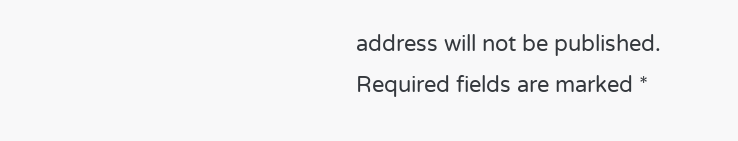address will not be published. Required fields are marked *